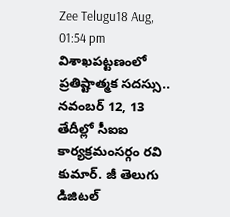Zee Telugu18 Aug, 01:54 pm
విశాఖపట్టణంలో ప్రతిష్టాత్మక సదస్సు.. నవంబర్ 12, 13 తేదీల్లో సీఐఐ కార్యక్రమంసర్గం రవి కుమార్. జీ తెలుగు డిజిటల్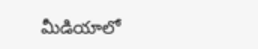మీడియాలో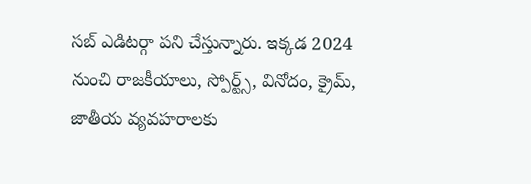సబ్ ఎడిటర్గా పని చేస్తున్నారు. ఇక్కడ 2024 నుంచి రాజకీయాలు, స్పోర్ట్స్, వినోదం, క్రైమ్, జాతీయ వ్యవహరాలకు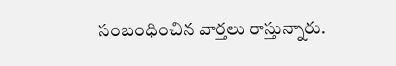సంబంధించిన వార్తలు రాస్తున్నారు.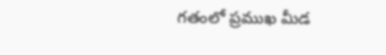గతంలో ప్రముఖ మీడ